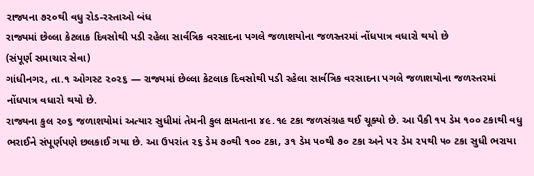રાજ્યના ૭૨૦થી વધુ રોડ-રસ્તાઓ બંધ
રાજ્યમાં છેલ્લા કેટલાક દિવસોથી પડી રહેલા સાર્વત્રિક વરસાદના પગલે જળાશયોના જળસ્તરમાં નોંધપાત્ર વધારો થયો છે
(સંપૂર્ણ સમાચાર સેવા)
ગાંધીનગર, તા.૧ ઓગસ્ટ ૨૦૨૬ — રાજ્યમાં છેલ્લા કેટલાક દિવસોથી પડી રહેલા સાર્વત્રિક વરસાદના પગલે જળાશયોના જળસ્તરમાં નોંધપાત્ર વધારો થયો છે.
રાજ્યના કુલ ૨૦૬ જળાશયોમાં અત્યાર સુધીમાં તેમની કુલ ક્ષમતાના ૪૯.૧૯ ટકા જળસંગ્રહ થઈ ચૂક્યો છે. આ પૈકી ૧૫ ડેમ ૧૦૦ ટકાથી વધુ ભરાઈને સંપૂર્ણપણે છલકાઈ ગયા છે. આ ઉપરાંત ૨૬ ડેમ ૭૦થી ૧૦૦ ટકા, ૩૧ ડેમ ૫૦થી ૭૦ ટકા અને ૫૨ ડેમ ૨૫થી ૫૦ ટકા સુધી ભરાયા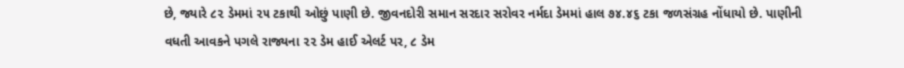છે, જ્યારે ૮૨ ડેમમાં ૨૫ ટકાથી ઓછું પાણી છે. જીવનદોરી સમાન સરદાર સરોવર નર્મદા ડેમમાં હાલ ૭૪.૪૬ ટકા જળસંગ્રહ નોંધાયો છે. પાણીની વધતી આવકને પગલે રાજ્યના ૨૨ ડેમ હાઈ એલર્ટ પર, ૮ ડેમ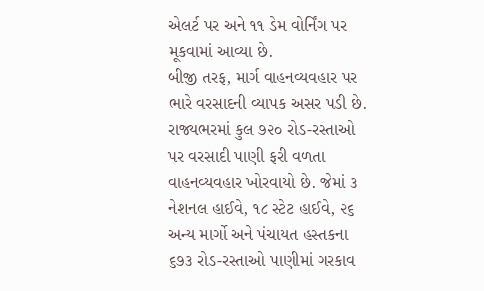એલર્ટ પર અને ૧૧ ડેમ વોર્નિંગ પર મૂકવામાં આવ્યા છે.
બીજી તરફ, માર્ગ વાહનવ્યવહાર પર ભારે વરસાદની વ્યાપક અસર પડી છે. રાજ્યભરમાં કુલ ૭૨૦ રોડ-રસ્તાઓ પર વરસાદી પાણી ફરી વળતા વાહનવ્યવહાર ખોરવાયો છે. જેમાં ૩ નેશનલ હાઈવે, ૧૮ સ્ટેટ હાઈવે, ૨૬ અન્ય માર્ગો અને પંચાયત હસ્તકના ૬૭૩ રોડ-રસ્તાઓ પાણીમાં ગરકાવ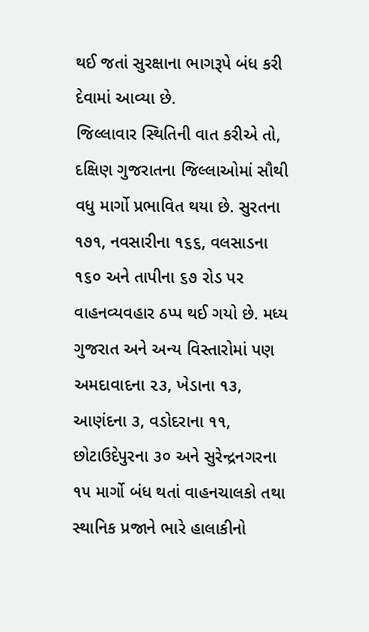થઈ જતાં સુરક્ષાના ભાગરૂપે બંધ કરી દેવામાં આવ્યા છે.
જિલ્લાવાર સ્થિતિની વાત કરીએ તો, દક્ષિણ ગુજરાતના જિલ્લાઓમાં સૌથી વધુ માર્ગો પ્રભાવિત થયા છે. સુરતના ૧૭૧, નવસારીના ૧૬૬, વલસાડના ૧૬૦ અને તાપીના ૬૭ રોડ પર વાહનવ્યવહાર ઠપ્પ થઈ ગયો છે. મધ્ય ગુજરાત અને અન્ય વિસ્તારોમાં પણ અમદાવાદના ૨૩, ખેડાના ૧૩, આણંદના ૩, વડોદરાના ૧૧, છોટાઉદેપુરના ૩૦ અને સુરેન્દ્રનગરના ૧૫ માર્ગો બંધ થતાં વાહનચાલકો તથા સ્થાનિક પ્રજાને ભારે હાલાકીનો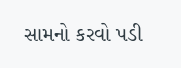સામનો કરવો પડી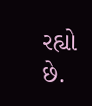રહ્યો છે.